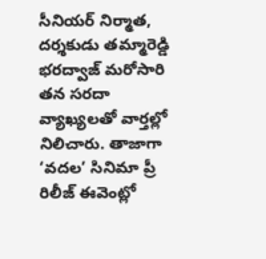సీనియర్ నిర్మాత, దర్శకుడు తమ్మారెడ్డి భరద్వాజ్ మరోసారి తన సరదా వ్యాఖ్యలతో వార్తల్లో నిలిచారు. తాజాగా ‘వదల’ సినిమా ప్రీ రిలీజ్ ఈవెంట్లో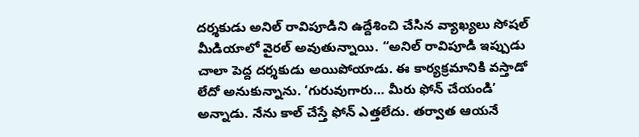దర్శకుడు అనిల్ రావిపూడిని ఉద్దేశించి చేసిన వ్యాఖ్యలు సోషల్ మీడియాలో వైరల్ అవుతున్నాయి. “అనిల్ రావిపూడి ఇప్పుడు చాలా పెద్ద దర్శకుడు అయిపోయాడు. ఈ కార్యక్రమానికి వస్తాడో లేదో అనుకున్నాను. ‘గురువుగారు… మీరు ఫోన్ చేయండి’ అన్నాడు. నేను కాల్ చేస్తే ఫోన్ ఎత్తలేదు. తర్వాత ఆయనే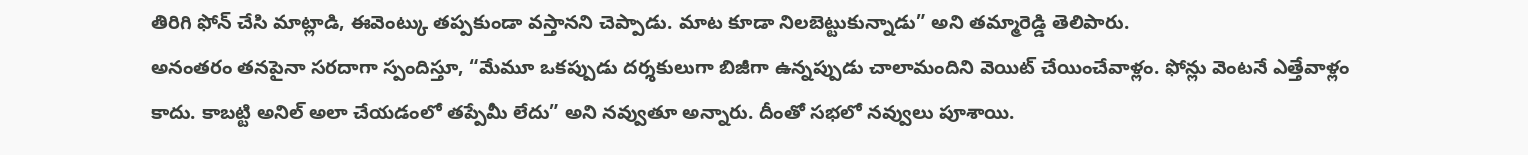తిరిగి ఫోన్ చేసి మాట్లాడి, ఈవెంట్కు తప్పకుండా వస్తానని చెప్పాడు. మాట కూడా నిలబెట్టుకున్నాడు” అని తమ్మారెడ్డి తెలిపారు.
అనంతరం తనపైనా సరదాగా స్పందిస్తూ, “మేమూ ఒకప్పుడు దర్శకులుగా బిజీగా ఉన్నప్పుడు చాలామందిని వెయిట్ చేయించేవాళ్లం. ఫోన్లు వెంటనే ఎత్తేవాళ్లం కాదు. కాబట్టి అనిల్ అలా చేయడంలో తప్పేమీ లేదు” అని నవ్వుతూ అన్నారు. దీంతో సభలో నవ్వులు పూశాయి.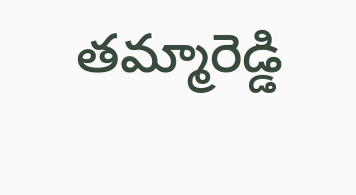తమ్మారెడ్డి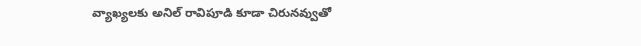వ్యాఖ్యలకు అనిల్ రావిపూడి కూడా చిరునవ్వుతో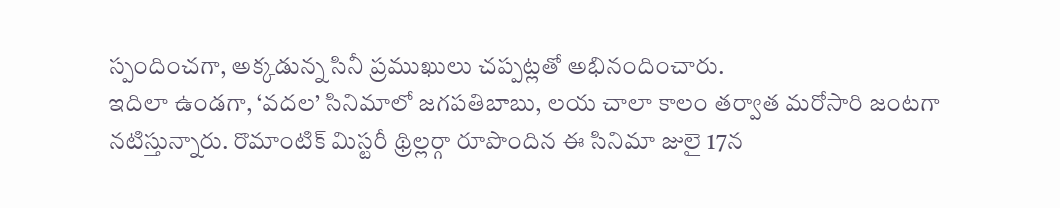స్పందించగా, అక్కడున్న సినీ ప్రముఖులు చప్పట్లతో అభినందించారు.
ఇదిలా ఉండగా, ‘వదల’ సినిమాలో జగపతిబాబు, లయ చాలా కాలం తర్వాత మరోసారి జంటగా నటిస్తున్నారు. రొమాంటిక్ మిస్టరీ థ్రిల్లర్గా రూపొందిన ఈ సినిమా జులై 17న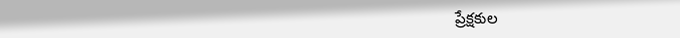ప్రేక్షకుల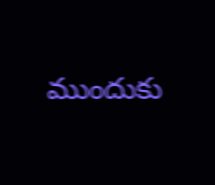ముందుకు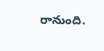రానుంది.